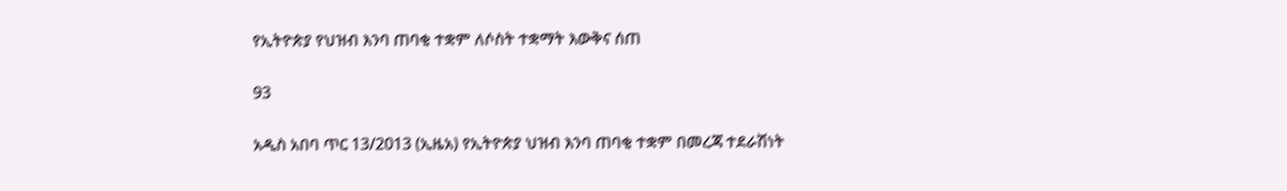የኢትዮጵያ የህዝብ እንባ ጠባቂ ተቋም ለሶስት ተቋማት እውቅና ሰጠ

93

አዲስ አበባ ጥር 13/2013 (ኢዜአ) የኢትዮጵያ ህዝብ እንባ ጠባቂ ተቋም በመረጃ ተደራሽነት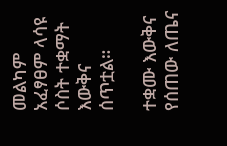መልካም አፈፃፀም ላሳዩ ሶስት ተቋማት እውቅና ሰጥቷል።

ተቋሙ እውቅና የሰጠው ለጤና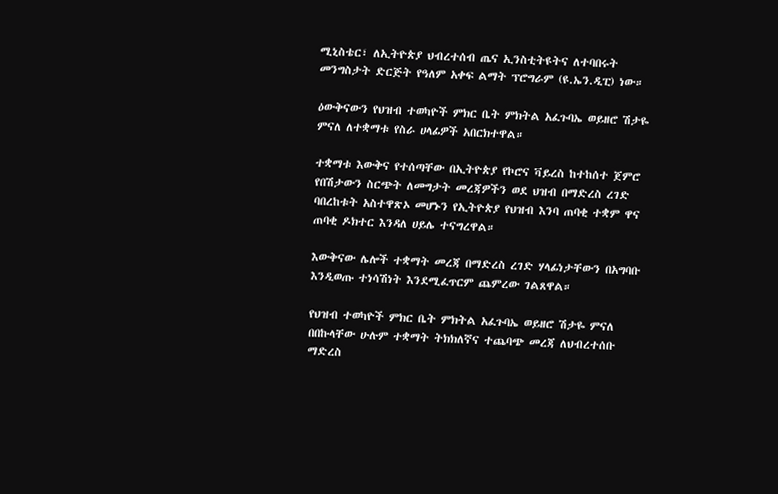ሚኒስቴር፣ ለኢትዮጵያ ህብረተሰብ ጤና ኢንስቲትዩትና ለተባበሩት መንግስታት ድርጅት የዓለም አቀፍ ልማት ፕሮግራም (ዩ.ኤን.ዲፒ) ነው።

ዕውቅናውን የህዝብ ተወካዮች ምክር ቤት ምክትል አፈጉባኤ ወይዘሮ ሽታዬ ምናለ ለተቋማቱ የስራ ሀላፊዎች አበርክተዋል።

ተቋማቱ እውቅና የተሰጣቸው በኢትዮጵያ የኮሮና ቫይረስ ከተከሰተ ጀምሮ የበሽታውን ስርጭት ለመግታት መረጃዎችን ወደ ህዝብ በማድረስ ረገድ ባበረከቱት አስተዋጽኦ መሆኑን የኢትዮጵያ የህዝብ እንባ ጠባቂ ተቋም ዋና ጠባቂ ዶክተር እንዳለ ሀይሌ ተናግረዋል።

እውቅናው ሌሎች ተቋማት መረጃ በማድረስ ረገድ ሃላፊነታቸውን በአግባቡ እንዲወጡ ተነሳሽነት እንደሚፈጥርም ጨምረው ገልጸዋል።

የህዝብ ተወካዮች ምክር ቤት ምክትል አፈጉባኤ ወይዘሮ ሽታዬ ምናለ በበኩላቸው ሁሉም ተቋማት ትክክለኛና ተጨባጭ መረጃ ለህብረተሰቡ ማድረስ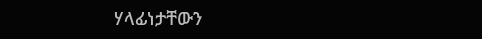ሃላፊነታቸውን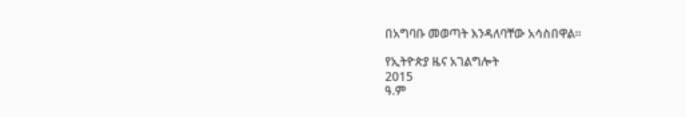በአግባቡ መወጣት እንዳለባቸው አሳስበዋል።

የኢትዮጵያ ዜና አገልግሎት
2015
ዓ.ም